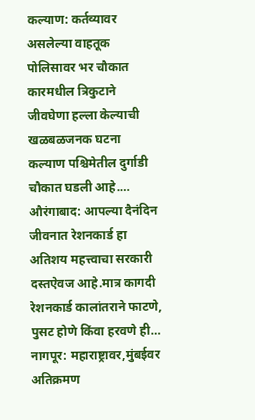कल्याण: कर्तव्यावर असलेल्या वाहतूक पोलिसावर भर चौकात कारमधील त्रिकुटाने जीवघेणा हल्ला केल्याची खळबळजनक घटना कल्याण पश्चिमेतील दुर्गाडी चौकात घडली आहे.…
औरंगाबाद: आपल्या दैनंदिन जीवनात रेशनकार्ड हा अतिशय महत्त्वाचा सरकारी दस्तऐवज आहे.मात्र कागदी रेशनकार्ड कालांतराने फाटणे, पुसट होणे किंवा हरवणे ही…
नागपूर: महाराष्ट्रावर,मुंबईवर अतिक्रमण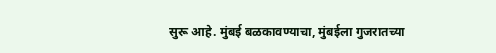सुरू आहे. मुंबई बळकावण्याचा, मुंबईला गुजरातच्या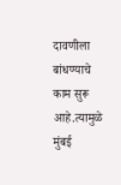दावणीला बांधण्याचे काम सुरू आहे.त्यामुळे मुंबई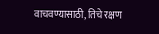वाचवण्यासाठी, तिचे रक्षण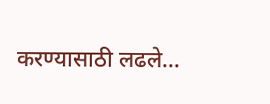करण्यासाठी लढले…